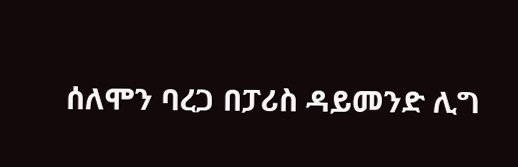ሰለሞን ባረጋ በፓሪስ ዳይመንድ ሊግ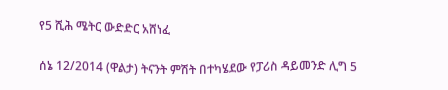የ5 ሺሕ ሜትር ውድድር አሸነፈ

ሰኔ 12/2014 (ዋልታ) ትናንት ምሽት በተካሄደው የፓሪስ ዳይመንድ ሊግ 5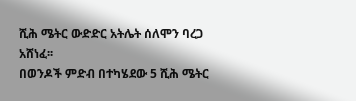ሺሕ ሜትር ውድድር አትሌት ሰለሞን ባረጋ አሸነፈ፡፡
በወንዶች ምድብ በተካሄደው 5 ሺሕ ሜትር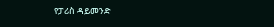የፓሪስ ዳይመንድ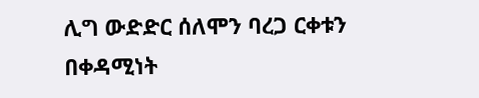ሊግ ውድድር ሰለሞን ባረጋ ርቀቱን በቀዳሚነት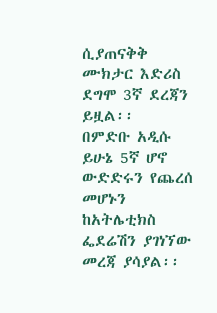ሲያጠናቅቅ ሙክታር እድሪስ ደግሞ 3ኛ ደረጃን ይዟል፡፡
በምድቡ አዲሱ ይሁኔ 5ኛ ሆኖ ውድድሩን የጨረሰ መሆኑን ከአትሌቲክስ ፌደሬሽን ያገነኘው መረጃ ያሳያል፡፡